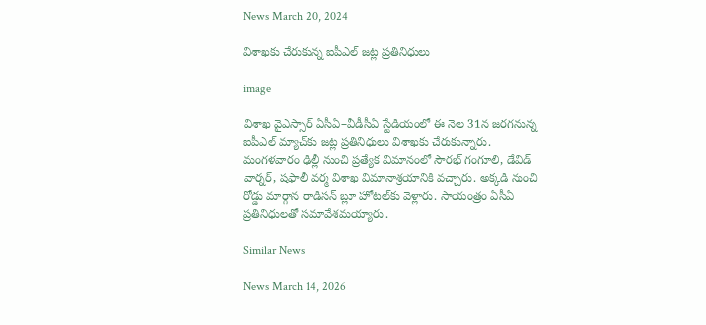News March 20, 2024

విశాఖకు చేరుకున్న ఐపీఎల్ జట్ల ప్రతినిధులు

image

విశాఖ వైఎస్సార్‌ ఏసీఏ–వీడీసీఏ స్టేడియంలో ఈ నెల 31న జరగనున్న ఐపీఎల్‌ మ్యాచ్‌కు జట్ల ప్రతినిధులు విశాఖకు చేరుకున్నారు. మంగళవారం ఢిల్లీ నుంచి ప్రత్యేక విమానంలో సౌరభ్‌ గంగూలి, డేవిడ్‌ వార్నర్, షఫాలీ వర్మ విశాఖ విమానాశ్రయానికి వచ్చారు. అక్కడి నుంచి రోడ్డు మార్గాన రాడిసన్‌ బ్లూ హోటల్‌కు వెళ్లారు. సాయంత్రం ఏసీఏ ప్రతినిధులతో సమావేశమయ్యారు.

Similar News

News March 14, 2026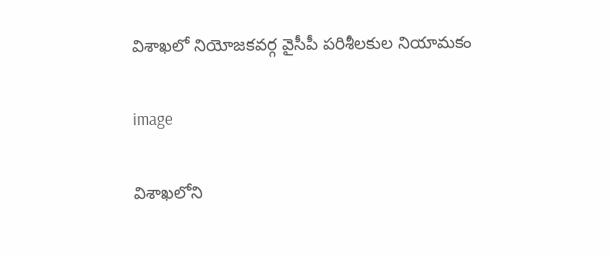విశాఖలో నియోజకవర్గ వైసీపీ పరిశీలకుల నియామకం

image

విశాఖలోని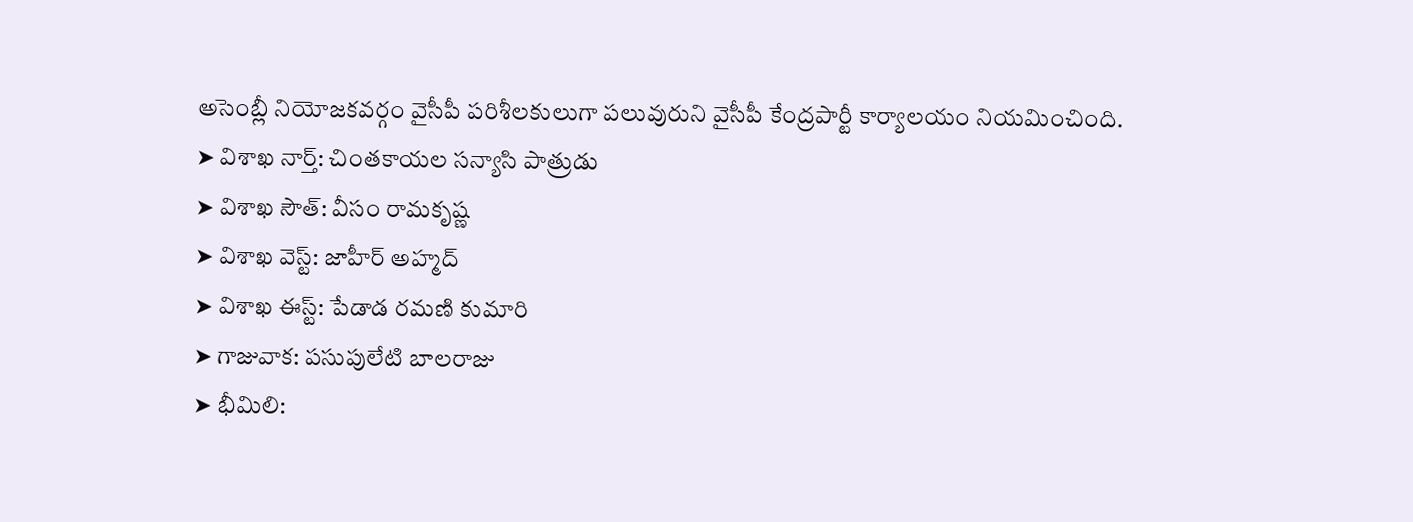అసెంబ్లీ నియోజకవర్గం వైసీపీ పరిశీలకులుగా పలువురుని వైసీపీ కేంద్రపార్టీ కార్యాలయం నియమించింది.
➤ విశాఖ నార్త్: చింతకాయల సన్యాసి పాత్రుడు
➤ విశాఖ సౌత్: వీసం రామకృష్ణ
➤ విశాఖ వెస్ట్: జాహీర్ అహ్మద్
➤ విశాఖ ఈస్ట్: పేడాడ రమణి కుమారి
➤ గాజువాక: పసుపులేటి బాలరాజు
➤ భీమిలి: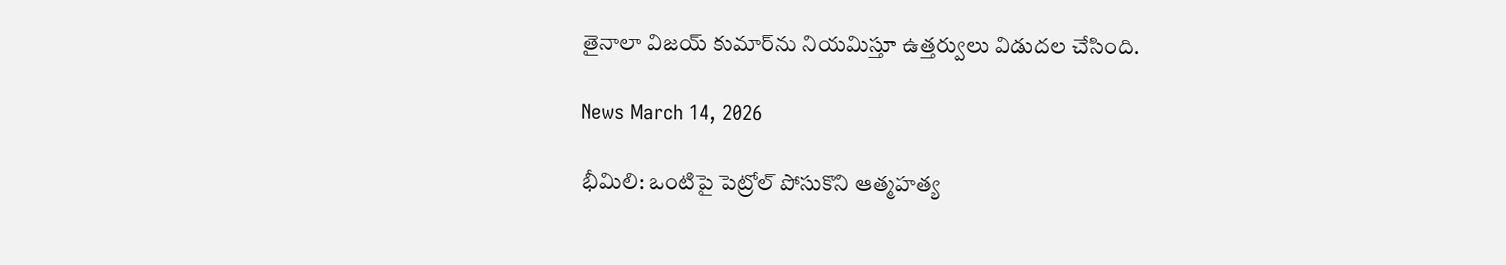తైనాలా విజయ్ కుమార్‌ను నియమిస్తూ ఉత్తర్వులు విడుదల చేసింది.

News March 14, 2026

భీమిలి: ఒంటిపై పెట్రోల్ పోసుకొని ఆత్మహత్య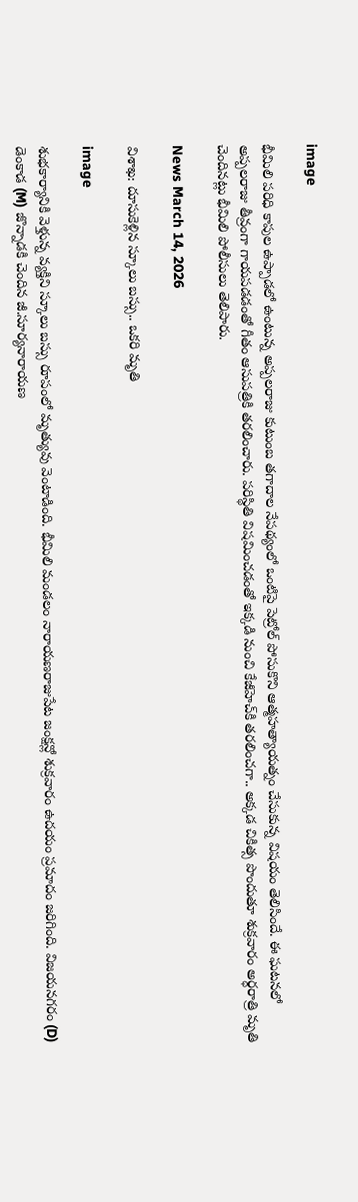image

భీమిలి పరిధి కాపుల ఉప్పాడలో ఉంటున్న అప్పలరాజు కుటుంబ తగాదాల నేపథ్యంలో ఒంటిపై పెట్రోల్ పోసుకొని ఆత్మహత్యాయత్నం చేసుకున్న విషయం తెలిసిందే. ఈ ఘటనలో అప్పలరాజు తీవ్రంగా గాయపడడంతో గీతం ఆసుపత్రికి తరలించారు. పరిస్థితి విషమించడంతో ఇక్కడి నుంచి కేజీహెచ్‌కి తరలించగా.. అక్కడ చికిత్స పొందుతూ శుక్రవారం అర్ధరాత్రి మృతి చెందినట్లు భీమిలి పోలీసులు తెలిపారు.

News March 14, 2026

విశాఖ: దూసుకెళ్లిన స్కూలు బస్సు.. ఒకరి మృతి

image

శుభకార్యానికి వెళ్తున్న వ్యక్తిని స్కూలు బస్సు రూపంలో మృత్యువు వెంటాడింది. భీమిలి మండలం నారాయణరాజుపేట జంక్షన్లో శుక్రవారం ఉదయం ప్రమాదం జరిగింది. విజయనగరం (D) డెంకాడ (M) జొన్నాడకి చెందిన జీ.సూర్యనారాయణ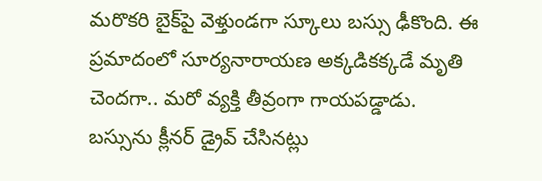మరొకరి బైక్‌పై వెళ్తుండగా స్కూలు బస్సు ఢీకొంది. ఈ ప్రమాదంలో సూర్యనారాయణ అక్కడికక్కడే మృతి చెందగా.. మరో వ్యక్తి తీవ్రంగా గాయపడ్డాడు. బస్సును క్లీనర్ డ్రైవ్ చేసినట్లు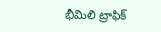భీమిలి ట్రాఫిక్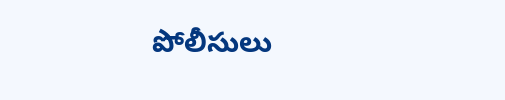పోలీసులు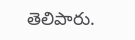తెలిపారు.